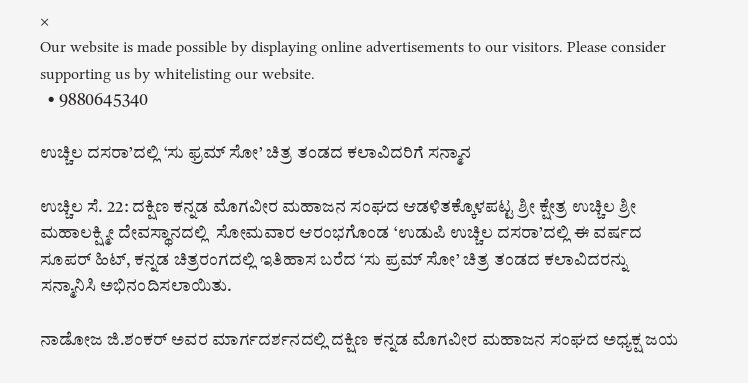×
Our website is made possible by displaying online advertisements to our visitors. Please consider supporting us by whitelisting our website.
  • 9880645340

ಉಚ್ಚಿಲ ದಸರಾ’ದಲ್ಲಿ ‘ಸು ಫ್ರಮ್ ಸೋ’ ಚಿತ್ರ ತಂಡದ ಕಲಾವಿದರಿಗೆ ಸನ್ಮಾನ

ಉಚ್ಚಿಲ ಸೆ. 22: ದಕ್ಷಿಣ ಕನ್ನಡ ಮೊಗವೀರ ಮಹಾಜನ ಸಂಘದ ಆಡಳಿತಕ್ಕೊಳಪಟ್ಟ ಶ್ರೀ ಕ್ಷೇತ್ರ ಉಚ್ಚಿಲ ಶ್ರೀ ಮಹಾಲಕ್ಷ್ಮೀ ದೇವಸ್ಥಾನದಲ್ಲಿ  ಸೋಮವಾರ ಆರಂಭಗೊಂಡ ‘ಉಡುಪಿ ಉಚ್ಚಿಲ ದಸರಾ’ದಲ್ಲಿ ಈ ವರ್ಷದ ಸೂಪರ್ ಹಿಟ್, ಕನ್ನಡ ಚಿತ್ರರಂಗದಲ್ಲಿ ಇತಿಹಾಸ ಬರೆದ ‘ಸು ಪ್ರಮ್ ಸೋ’ ಚಿತ್ರ ತಂಡದ ಕಲಾವಿದರನ್ನು ಸನ್ಮಾನಿಸಿ ಅಭಿನಂದಿಸಲಾಯಿತು.

ನಾಡೋಜ ಜಿ.ಶಂಕರ್ ಅವರ ಮಾರ್ಗದರ್ಶನದಲ್ಲಿ ದಕ್ಷಿಣ ಕನ್ನಡ ಮೊಗವೀರ ಮಹಾಜನ ಸಂಘದ ಅಧ್ಯಕ್ಷ ಜಯ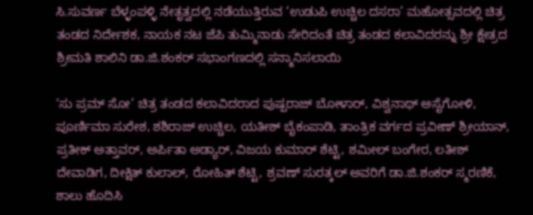ಸಿ.ಸುವರ್ಣ ಬೆಳ್ಳಂಪಳ್ಳಿ ನೇತೃತ್ವದಲ್ಲಿ ನಡೆಯುತ್ತಿರುವ ‘ಉಡುಪಿ ಉಚ್ಚಿಲ ದಸರಾ’ ಮಹೋತ್ಸವದಲ್ಲಿ ಚಿತ್ರ ತಂಡದ ನಿರ್ದೇಶಕ, ನಾಯಕ ನಟ ಜೆಪಿ ತುಮ್ಮಿನಾಡು ಸೇರಿದಂತೆ ಚಿತ್ರ ತಂಡದ ಕಲಾವಿದರನ್ನು ಶ್ರೀ ಕ್ಷೇತ್ರದ ಶ್ರೀಮತಿ ಶಾಲಿನಿ ಡಾ.ಜಿ.ಶಂಕರ್ ಸಭಾಂಗಣದಲ್ಲಿ ಸನ್ಮಾನಿಸಲಾಯಿ

‘ಸು ಪ್ರಮ್ ಸೋ’ ಚಿತ್ರ ತಂಡದ ಕಲಾವಿದರಾದ ಪುಷ್ಪರಾಜ್ ಬೋಳಾರ್, ವಿಶ್ವನಾಥ್ ಅಸೈಗೋಳಿ, ಪೂರ್ಣಿಮಾ ಸುರೇಶ, ಶಶಿರಾಜ್ ಉಚ್ಚಿಲ, ಯತೀಶ್ ಬೈಕಂಪಾಡಿ, ತಾಂತ್ರಿಕ ವರ್ಗದ ಪ್ರವೀಣ್ ಶ್ರೀಯಾನ್, ಪ್ರತೀಕ್ ಅತ್ತಾವರ್, ಅರ್ಪಿತಾ ಅಡ್ಯಾರ್, ವಿಜಯ ಕುಮಾರ್ ಶೆಟ್ಟಿ, ಶಮೀಲ್ ಬಂಗೇರ, ಲತೀಶ್ ದೇವಾಡಿಗ, ದೀಕ್ಷಿತ್ ಕುಲಾಲ್, ರೋಹಿತ್ ಶೆಟ್ಟಿ, ಶ್ರವಣ್ ಸುರತ್ಕಲ್ ಅವರಿಗೆ ಡಾ.ಜಿ.ಶಂಕರ್ ಸ್ಮರಣಿಕೆ, ಶಾಲು ಹೊದಿಸಿ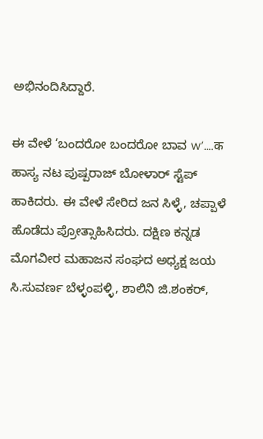ಅಭಿನಂದಿಸಿದ್ದಾರೆ.

ಈ ವೇಳೆ ‘ಬಂದರೋ ಬಂದರೋ ಬಾವ w’….क ಹಾಸ್ಯ ನಟ ಪುಷ್ಪರಾಜ್ ಬೋಳಾರ್ ಸ್ಟೆಪ್ ಹಾಕಿದರು. ಈ ವೇಳೆ ಸೇರಿದ ಜನ ಸಿಳ್ಳೆ, ಚಪ್ಪಾಳೆ ಹೊಡೆದು ಪ್ರೋತ್ಸಾಹಿಸಿದರು. ದಕ್ಷಿಣ ಕನ್ನಡ ಮೊಗವೀರ ಮಹಾಜನ ಸಂಘದ ಅಧ್ಯಕ್ಷ ಜಯ ಸಿ.ಸುವರ್ಣ ಬೆಳ್ಳಂಪಳ್ಳಿ, ಶಾಲಿನಿ ಜಿ.ಶಂಕರ್,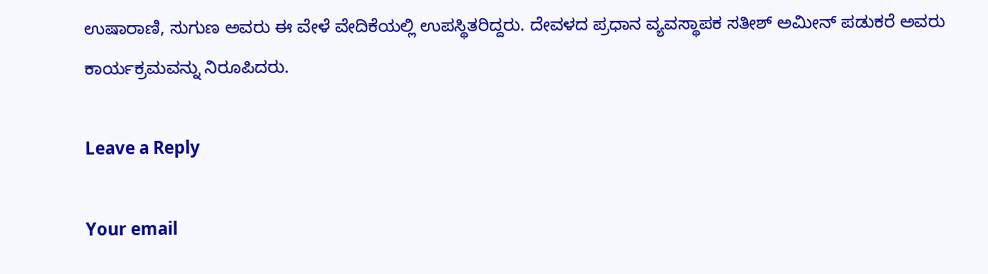ಉಷಾರಾಣಿ, ಸುಗುಣ ಅವರು ಈ ವೇಳೆ ವೇದಿಕೆಯಲ್ಲಿ ಉಪಸ್ಥಿತರಿದ್ದರು. ದೇವಳದ ಪ್ರಧಾನ ವ್ಯವಸ್ಥಾಪಕ ಸತೀಶ್ ಅಮೀನ್ ಪಡುಕರೆ ಅವರು ಕಾರ್ಯಕ್ರಮವನ್ನು ನಿರೂಪಿದರು.

Leave a Reply

Your email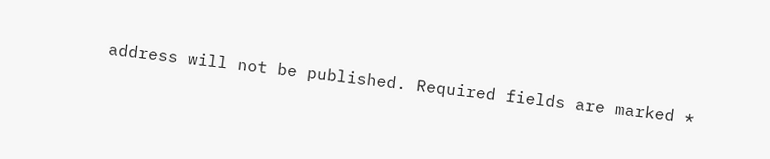address will not be published. Required fields are marked *